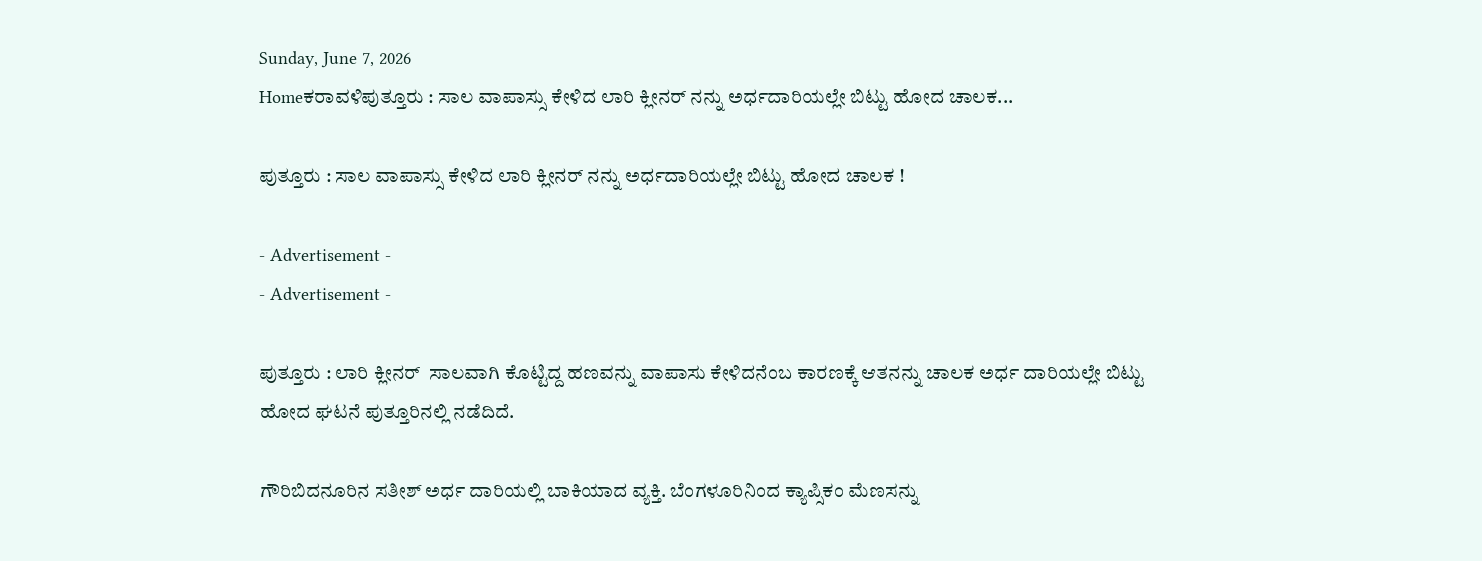Sunday, June 7, 2026
Homeಕರಾವಳಿಪುತ್ತೂರು : ಸಾಲ ವಾಪಾಸ್ಸು ಕೇಳಿದ ಲಾರಿ ಕ್ಲೀನರ್ ನನ್ನು ಅರ್ಧದಾರಿಯಲ್ಲೇ ಬಿಟ್ಟು ಹೋದ ಚಾಲಕ...

ಪುತ್ತೂರು : ಸಾಲ ವಾಪಾಸ್ಸು ಕೇಳಿದ ಲಾರಿ ಕ್ಲೀನರ್ ನನ್ನು ಅರ್ಧದಾರಿಯಲ್ಲೇ ಬಿಟ್ಟು ಹೋದ ಚಾಲಕ !

- Advertisement -
- Advertisement -

ಪುತ್ತೂರು : ಲಾರಿ ಕ್ಲೀನರ್  ಸಾಲವಾಗಿ ಕೊಟ್ಟಿದ್ದ ಹಣವನ್ನು ವಾಪಾಸು ಕೇಳಿದನೆಂಬ ಕಾರಣಕ್ಕೆ ಆತನನ್ನು ಚಾಲಕ ಅರ್ಧ ದಾರಿಯಲ್ಲೇ ಬಿಟ್ಟು ಹೋದ ಘಟನೆ ಪುತ್ತೂರಿನಲ್ಲಿ ನಡೆದಿದೆ.

ಗೌರಿಬಿದನೂರಿನ ಸತೀಶ್ ಅರ್ಧ ದಾರಿಯಲ್ಲಿ ಬಾಕಿಯಾದ ವ್ಯಕ್ತಿ. ಬೆಂಗಳೂರಿನಿಂದ ಕ್ಯಾಪ್ಸಿಕಂ ಮೆಣಸನ್ನು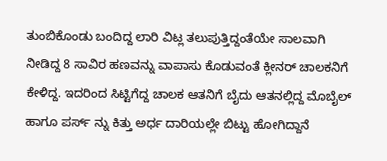ತುಂಬಿಕೊಂಡು ಬಂದಿದ್ದ ಲಾರಿ ವಿಟ್ಲ ತಲುಪುತ್ತಿದ್ದಂತೆಯೇ ಸಾಲವಾಗಿ ನೀಡಿದ್ದ 8 ಸಾವಿರ ಹಣವನ್ನು ವಾಪಾಸು ಕೊಡುವಂತೆ ಕ್ಲೀನರ್ ಚಾಲಕನಿಗೆ ಕೇಳಿದ್ದ. ಇದರಿಂದ ಸಿಟ್ಟಿಗೆದ್ದ ಚಾಲಕ ಆತನಿಗೆ ಬೈದು ಆತನಲ್ಲಿದ್ದ ಮೊಬೈಲ್ ಹಾಗೂ ಪರ್ಸ್ ನ್ನು ಕಿತ್ತು ಅರ್ಧ ದಾರಿಯಲ್ಲೇ ಬಿಟ್ಟು ಹೋಗಿದ್ದಾನೆ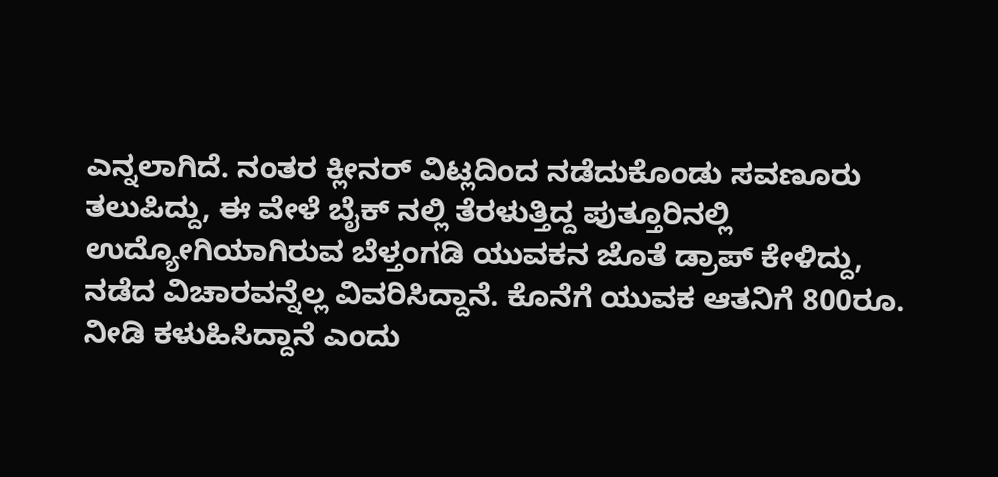ಎನ್ನಲಾಗಿದೆ. ನಂತರ ಕ್ಲೀನರ್ ವಿಟ್ಲದಿಂದ ನಡೆದುಕೊಂಡು ಸವಣೂರು ತಲುಪಿದ್ದು, ಈ ವೇಳೆ ಬೈಕ್ ನಲ್ಲಿ ತೆರಳುತ್ತಿದ್ದ ಪುತ್ತೂರಿನಲ್ಲಿ ಉದ್ಯೋಗಿಯಾಗಿರುವ ಬೆಳ್ತಂಗಡಿ ಯುವಕನ ಜೊತೆ ಡ್ರಾಪ್ ಕೇಳಿದ್ದು, ನಡೆದ ವಿಚಾರವನ್ನೆಲ್ಲ ವಿವರಿಸಿದ್ದಾನೆ. ಕೊನೆಗೆ ಯುವಕ ಆತನಿಗೆ 800ರೂ. ನೀಡಿ ಕಳುಹಿಸಿದ್ದಾನೆ ಎಂದು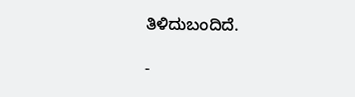ತಿಳಿದುಬಂದಿದೆ.

-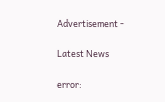Advertisement -

Latest News

error: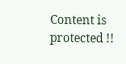Content is protected !!